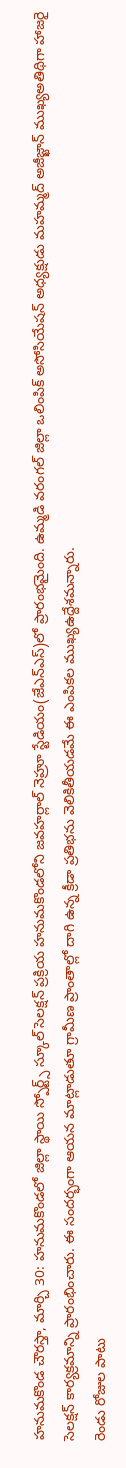హనుమకొండ చౌరస్తా, మార్చి 30: హనుమకొండలో జిల్లా స్థాయి స్పోర్ట్స్ స్కూల్ సెలక్షన్ ప్రక్రియ హనుమకొండలోని జవహర్లాల్ నెహ్రూ స్టేడియం(జేఎన్ఎస్)లో ప్రారంభమైంది. ఉమ్మడి వరంగల్ జిల్లా ఒలింపిక్ అసోసియేషన్ అధ్యక్షుడు మహమ్మద్ అజీజ్ఖాన్ ముఖ్యఅతిథిగా హాజరై సెలక్షన్ కార్యక్రమాన్ని ప్రారంభించారు. ఈ సందర్భంగా ఆయన మాట్లాడుతూ గ్రామీణ ప్రాంతాల్లో దాగి ఉన్న క్రీడా ప్రతిభను వెలికితీయడమే ఈ ఎంపికల ముఖ్యఉద్దేశమన్నారు.
రెండు రోజుల పాటు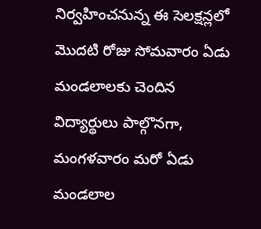నిర్వహించనున్న ఈ సెలక్షన్లలో మొదటి రోజు సోమవారం ఏడు మండలాలకు చెందిన విద్యార్థులు పాల్గొనగా, మంగళవారం మరో ఏడు మండలాల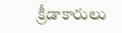క్రీడాకారులు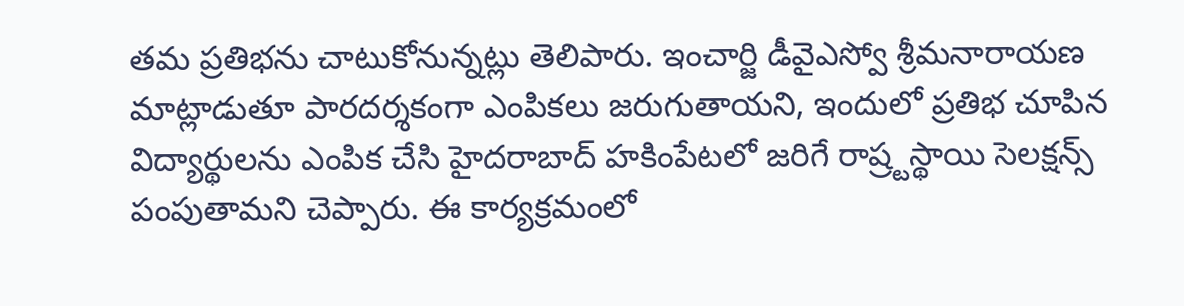తమ ప్రతిభను చాటుకోనున్నట్లు తెలిపారు. ఇంచార్జి డీవైఎస్వో శ్రీమనారాయణ మాట్లాడుతూ పారదర్శకంగా ఎంపికలు జరుగుతాయని, ఇందులో ప్రతిభ చూపిన విద్యార్థులను ఎంపిక చేసి హైదరాబాద్ హకింపేటలో జరిగే రాష్ర్టస్థాయి సెలక్షన్స్ పంపుతామని చెప్పారు. ఈ కార్యక్రమంలో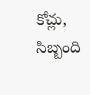కోచ్లు, సిబ్బంది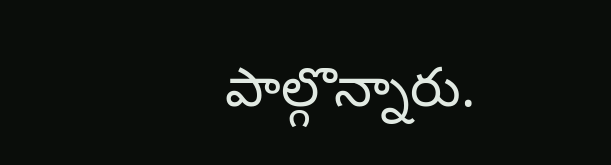పాల్గొన్నారు.